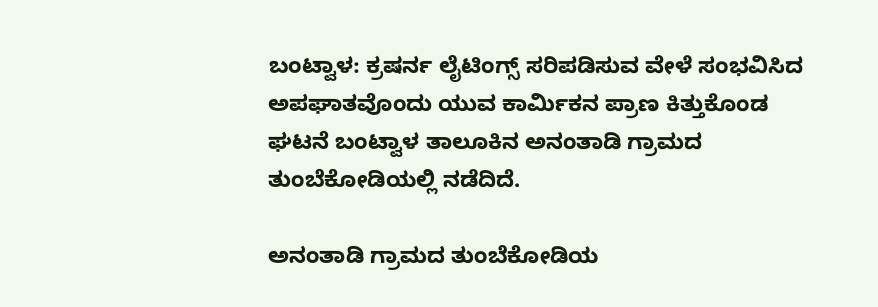ಬಂಟ್ವಾಳ: ಕ್ರಷರ್ನ ಲೈಟಿಂಗ್ಸ್ ಸರಿಪಡಿಸುವ ವೇಳೆ ಸಂಭವಿಸಿದ ಅಪಘಾತವೊಂದು ಯುವ ಕಾರ್ಮಿಕನ ಪ್ರಾಣ ಕಿತ್ತುಕೊಂಡ ಘಟನೆ ಬಂಟ್ವಾಳ ತಾಲೂಕಿನ ಅನಂತಾಡಿ ಗ್ರಾಮದ ತುಂಬೆಕೋಡಿಯಲ್ಲಿ ನಡೆದಿದೆ.

ಅನಂತಾಡಿ ಗ್ರಾಮದ ತುಂಬೆಕೋಡಿಯ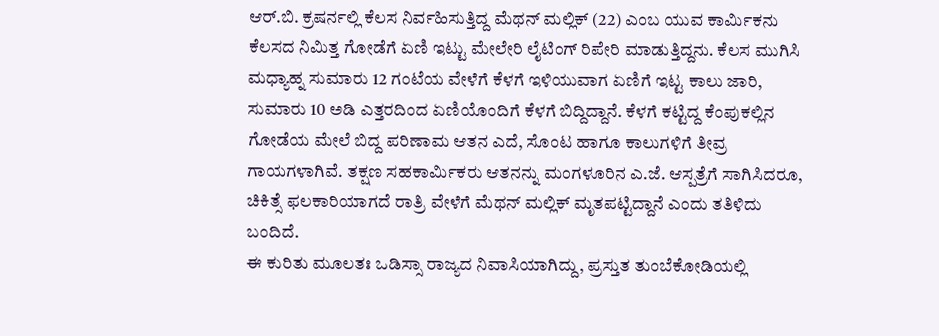ಆರ್.ಬಿ. ಕ್ರಷರ್ನಲ್ಲಿ ಕೆಲಸ ನಿರ್ವಹಿಸುತ್ತಿದ್ದ ಮೆಥನ್ ಮಲ್ಲಿಕ್ (22) ಎಂಬ ಯುವ ಕಾರ್ಮಿಕನು ಕೆಲಸದ ನಿಮಿತ್ತ ಗೋಡೆಗೆ ಏಣಿ ಇಟ್ಟು ಮೇಲೇರಿ ಲೈಟಿಂಗ್ ರಿಪೇರಿ ಮಾಡುತ್ತಿದ್ದನು. ಕೆಲಸ ಮುಗಿಸಿ ಮಧ್ಯಾಹ್ನ ಸುಮಾರು 12 ಗಂಟೆಯ ವೇಳೆಗೆ ಕೆಳಗೆ ಇಳಿಯುವಾಗ ಏಣಿಗೆ ಇಟ್ಟ ಕಾಲು ಜಾರಿ, ಸುಮಾರು 10 ಅಡಿ ಎತ್ತರದಿಂದ ಏಣಿಯೊಂದಿಗೆ ಕೆಳಗೆ ಬಿದ್ದಿದ್ದಾನೆ. ಕೆಳಗೆ ಕಟ್ಟಿದ್ದ ಕೆಂಪುಕಲ್ಲಿನ ಗೋಡೆಯ ಮೇಲೆ ಬಿದ್ದ ಪರಿಣಾಮ ಆತನ ಎದೆ, ಸೊಂಟ ಹಾಗೂ ಕಾಲುಗಳಿಗೆ ತೀವ್ರ ಗಾಯಗಳಾಗಿವೆ. ತಕ್ಷಣ ಸಹಕಾರ್ಮಿಕರು ಆತನನ್ನು ಮಂಗಳೂರಿನ ಎ.ಜೆ. ಆಸ್ಪತ್ರೆಗೆ ಸಾಗಿಸಿದರೂ, ಚಿಕಿತ್ಸೆ ಫಲಕಾರಿಯಾಗದೆ ರಾತ್ರಿ ವೇಳೆಗೆ ಮೆಥನ್ ಮಲ್ಲಿಕ್ ಮೃತಪಟ್ಟಿದ್ದಾನೆ ಎಂದು ತತಿಳಿದು ಬಂದಿದೆ.
ಈ ಕುರಿತು ಮೂಲತಃ ಒಡಿಸ್ಸಾ ರಾಜ್ಯದ ನಿವಾಸಿಯಾಗಿದ್ದು, ಪ್ರಸ್ತುತ ತುಂಬೆಕೋಡಿಯಲ್ಲಿ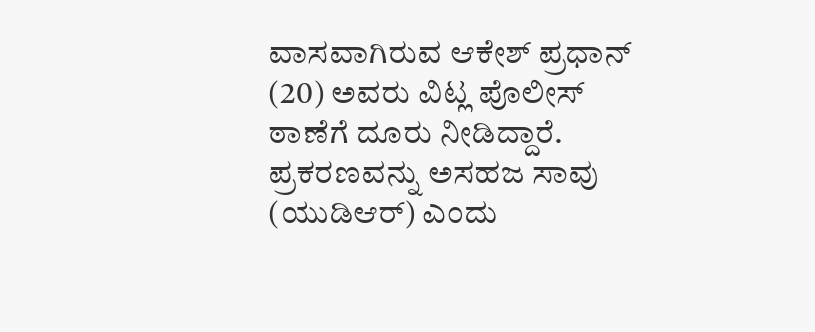ವಾಸವಾಗಿರುವ ಆಕೇಶ್ ಪ್ರಧಾನ್ (20) ಅವರು ವಿಟ್ಲ ಪೊಲೀಸ್ ಠಾಣೆಗೆ ದೂರು ನೀಡಿದ್ದಾರೆ. ಪ್ರಕರಣವನ್ನು ಅಸಹಜ ಸಾವು (ಯುಡಿಆರ್) ಎಂದು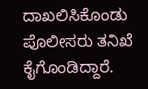ದಾಖಲಿಸಿಕೊಂಡು ಪೊಲೀಸರು ತನಿಖೆ ಕೈಗೊಂಡಿದ್ದಾರೆ.